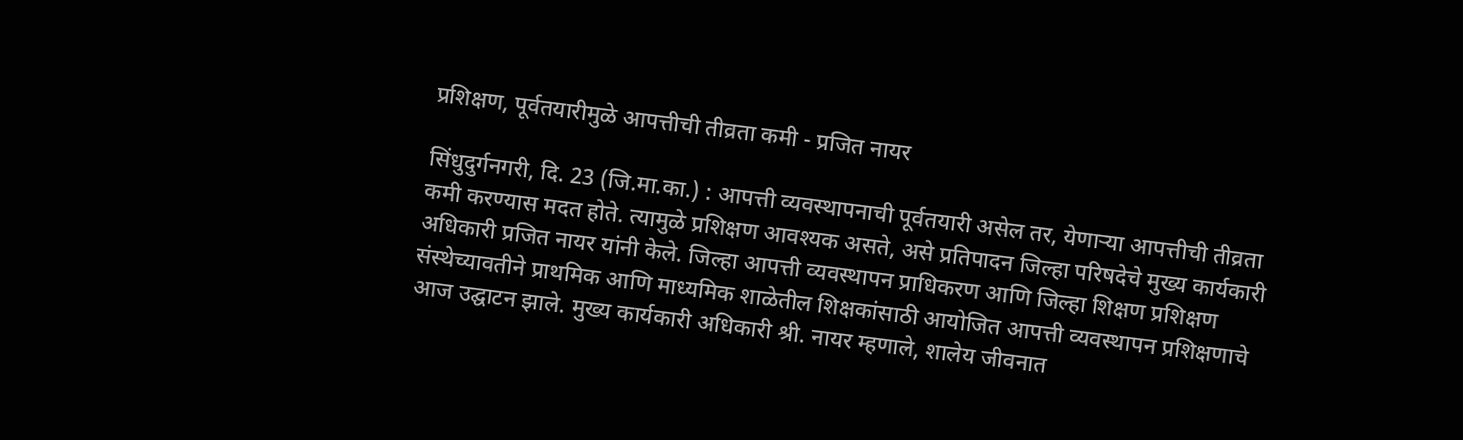प्रशिक्षण, पूर्वतयारीमुळे आपत्तीची तीव्रता कमी - प्रजित नायर

सिंधुदुर्गनगरी, दि. 23 (जि.मा.का.) : आपत्ती व्यवस्थापनाची पूर्वतयारी असेल तर, येणाऱ्या आपत्तीची तीव्रता कमी करण्यास मदत होते. त्यामुळे प्रशिक्षण आवश्यक असते, असे प्रतिपादन जिल्हा परिषदेचे मुख्य कार्यकारी अधिकारी प्रजित नायर यांनी केले. जिल्हा आपत्ती व्यवस्थापन प्राधिकरण आणि जिल्हा शिक्षण प्रशिक्षण संस्थेच्यावतीने प्राथमिक आणि माध्यमिक शाळेतील शिक्षकांसाठी आयोजित आपत्ती व्यवस्थापन प्रशिक्षणाचे आज उद्घाटन झाले. मुख्य कार्यकारी अधिकारी श्री. नायर म्हणाले, शालेय जीवनात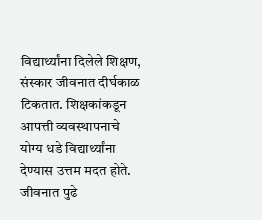विद्यार्थ्यांना दिलेले शिक्षण, संस्कार जीवनात दीर्घकाळ टिकतात. शिक्षकांकडून आपत्ती व्यवस्थापनाचे योग्य धडे विद्यार्थ्यांना देण्यास उत्तम मदत होते. जीवनात पुढे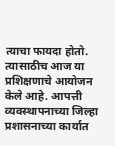त्याचा फायदा होतो. त्यासाठीच आज या प्रशिक्षणाचे आयोजन केले आहे. आपत्ती व्यवस्थापनाच्या जिल्हा प्रशासनाच्या कार्यात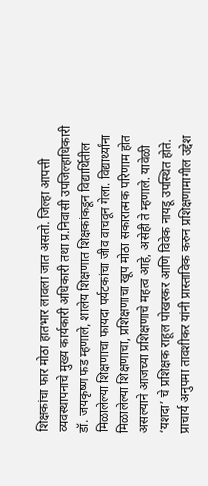शिक्षकांचा फार मोठा हातभार लावला जात असतो. जिल्हा आपत्ती व्यवस्थापनाचे मुख्य कार्यकारी अधिकारी तथा प्र.निवासी उपजिल्हाधिकारी डॉ. जयकृष्ण फड म्हणाले, शालेय शिक्षणात शिक्षकांकडून विद्यार्थितील मिळालेल्या शिक्षणाचा फायदा पर्यटकांचा जीव वाचवून गेला. विद्यार्थ्यांना मिळालेल्या शिक्षणाचा, प्रशिक्षणाचा खूप मोठा सकारात्मक परिणाम होत असल्याने आजच्या प्रशिक्षणाचे महत्व आहे, असेही ते म्हणाले. यावेळी ‘यशदा’ चे प्रशिक्षक राहूल पोखरकर आणि विवेक नायडू उपस्थित होते. प्राचार्य अनुपमा तावशीकर यांनी प्रास्ताविक करुन प्रशिक्षणामागील उद्देश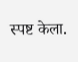स्पष्ट केला.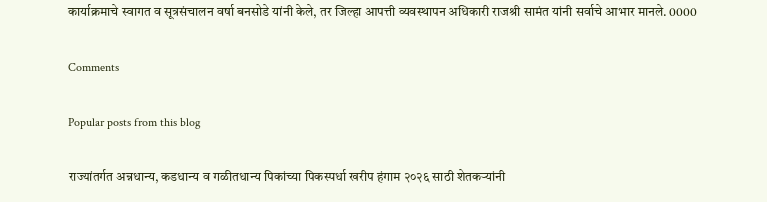कार्याक्रमाचे स्वागत व सूत्रसंचालन वर्षा बनसोडे यांनी केले, तर जिल्हा आपत्ती व्यवस्थापन अधिकारी राजश्री सामंत यांनी सर्वाचे आभार मानले. 0000

Comments

Popular posts from this blog

राज्यांतर्गत अन्नधान्य, कडधान्य व गळीतधान्य पिकांच्या पिकस्पर्धा खरीप हंगाम २०२६ साठी शेतकऱ्यांनी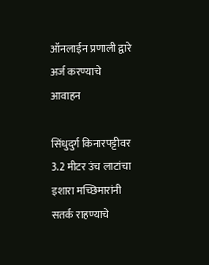ऑनलाईन प्रणाली द्वारे अर्ज करण्याचे आवाहन

सिंधुदुर्ग किनारपट्टीवर 3.2 मीटर उंच लाटांचा इशारा मच्छिमारांनी सतर्क राहण्याचे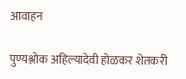आवाहन

पुण्यश्लोक अहिल्यादेवी होळकर शेतकरी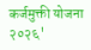कर्जमुक्ती योजना २०२६'